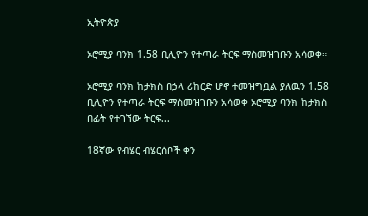ኢትዮጵያ

ኦሮሚያ ባንክ 1.58 ቢሊዮን የተጣራ ትርፍ ማስመዝገቡን አሳወቀ።

ኦሮሚያ ባንክ ከታክስ በኃላ ሪከርድ ሆኖ ተመዝግቧል ያለዉን 1.58 ቢሊዮን የተጣራ ትርፍ ማስመዝገቡን አሳወቀ ኦሮሚያ ባንክ ከታክስ በፊት የተገኘው ትርፍ...

18ኛው የብሄር ብሄርሰቦች ቀን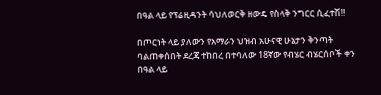በዓል ላይ የፕሬዚዳንት ሳህለወርቅ ዘውዴ የስላቅ ንግርር ሲፈተሽ‼

በጦርነት ላይ ያለውን የአማራን ህዝብ አሁናዊ ሁኔታን ቅንጣት ባልጠቀሰበት ደረጃ ተከበረ በተባለው 18ኛው የብሄር ብሄርሰቦች ቀን በዓል ላይ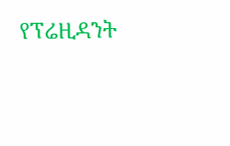የፕሬዚዳንት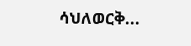ሳህለወርቅ...